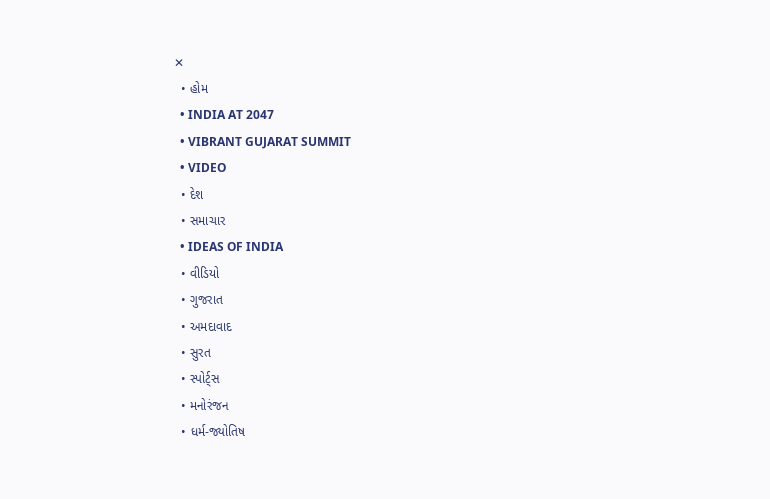✕
  • હોમ
  • INDIA AT 2047
  • VIBRANT GUJARAT SUMMIT
  • VIDEO
  • દેશ
  • સમાચાર
  • IDEAS OF INDIA
  • વીડિયો
  • ગુજરાત
  • અમદાવાદ
  • સુરત
  • સ્પોર્ટ્સ
  • મનોરંજન
  • ધર્મ-જ્યોતિષ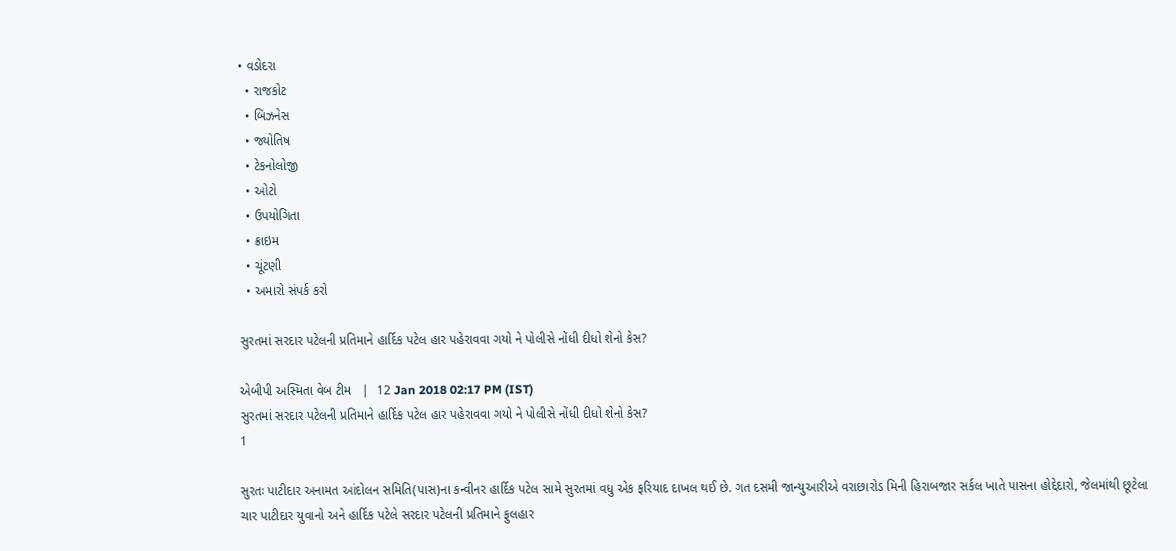• વડોદરા
  • રાજકોટ
  • બિઝનેસ
  • જ્યોતિષ
  • ટેકનોલોજી
  • ઓટો
  • ઉપયોગિતા
  • ક્રાઇમ
  • ચૂંટણી
  • અમારો સંપર્ક કરો

સુરતમાં સરદાર પટેલની પ્રતિમાને હાર્દિક પટેલ હાર પહેરાવવા ગયો ને પોલીસે નોંધી દીધો શેનો કેસ?

એબીપી અસ્મિતા વેબ ટીમ   |  12 Jan 2018 02:17 PM (IST)
સુરતમાં સરદાર પટેલની પ્રતિમાને હાર્દિક પટેલ હાર પહેરાવવા ગયો ને પોલીસે નોંધી દીધો શેનો કેસ?
1

સુરતઃ પાટીદાર અનામત આંદોલન સમિતિ(પાસ)ના કન્વીનર હાર્દિક પટેલ સામે સુરતમાં વધુ એક ફરિયાદ દાખલ થઈ છે. ગત દસમી જાન્યુઆરીએ વરાછારોડ મિની હિરાબજાર સર્કલ ખાતે પાસના હોદ્દેદારો, જેલમાંથી છૂટેલા ચાર પાટીદાર યુવાનો અને હાર્દિક પટેલે સરદાર પટેલની પ્રતિમાને ફુલહાર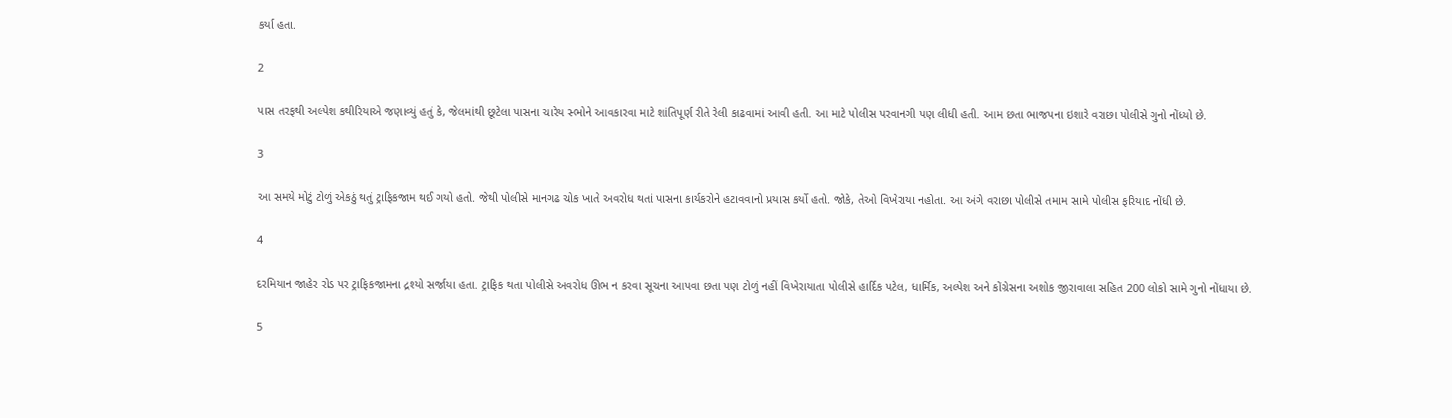કર્યા હતા.

2

પાસ તરફથી અલ્પેશ કથીરિયાએ જણાવ્યું હતું કે, જેલમાંથી છૂટેલા પાસના ચારેય સ્ભોને આવકારવા માટે શાંતિપૂર્ણ રીતે રેલી કાઢવામાં આવી હતી. આ માટે પોલીસ પરવાનગી પણ લીધી હતી. આમ છતા ભાજપના ઇશારે વરાછા પોલીસે ગુનો નોંધ્યો છે.

3

આ સમયે મોટું ટોળું એકઠું થતું ટ્રાફિકજામ થઈ ગયો હતો. જેથી પોલીસે માનગઢ ચોક ખાતે અવરોધ થતાં પાસના કાર્યકરોને હટાવવાનો પ્રયાસ કર્યો હતો. જોકે, તેઓ વિખેરાયા નહોતા. આ અંગે વરાછા પોલીસે તમામ સામે પોલીસ ફરિયાદ નોંધી છે.

4

દરમિયાન જાહેર રોડ પર ટ્રાફિકજામના દ્રશ્યો સર્જાયા હતા. ટ્રાફિક થતા પોલીસે અવરોધ ઊભ ન કરવા સૂચના આપવા છતા પણ ટોળું નહીં વિખેરાયાતા પોલીસે હાર્દિક પટેલ, ધાર્મિક, અલ્પેશ અને કોંગ્રેસના અશોક જીરાવાલા સહિત 200 લોકો સામે ગુનો નોંધાયા છે.

5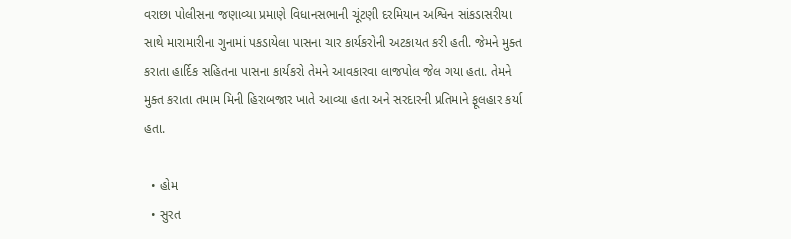વરાછા પોલીસના જણાવ્યા પ્રમાણે વિધાનસભાની ચૂંટણી દરમિયાન અશ્વિન સાંકડાસરીયા સાથે મારામારીના ગુનામાં પકડાયેલા પાસના ચાર કાર્યકરોની અટકાયત કરી હતી. જેમને મુક્ત કરાતા હાર્દિક સહિતના પાસના કાર્યકરો તેમને આવકારવા લાજપોલ જેલ ગયા હતા. તેમને મુક્ત કરાતા તમામ મિની હિરાબજાર ખાતે આવ્યા હતા અને સરદારની પ્રતિમાને ફૂલહાર કર્યા હતા.

  • હોમ
  • સુરત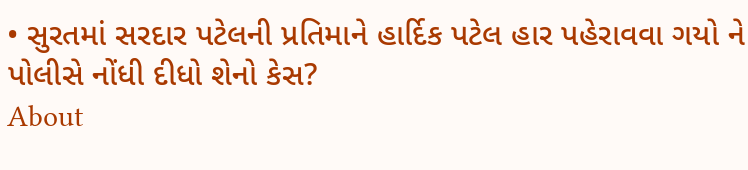• સુરતમાં સરદાર પટેલની પ્રતિમાને હાર્દિક પટેલ હાર પહેરાવવા ગયો ને પોલીસે નોંધી દીધો શેનો કેસ?
About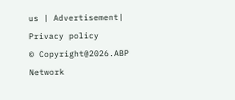us | Advertisement| Privacy policy
© Copyright@2026.ABP Network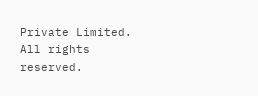Private Limited. All rights reserved.